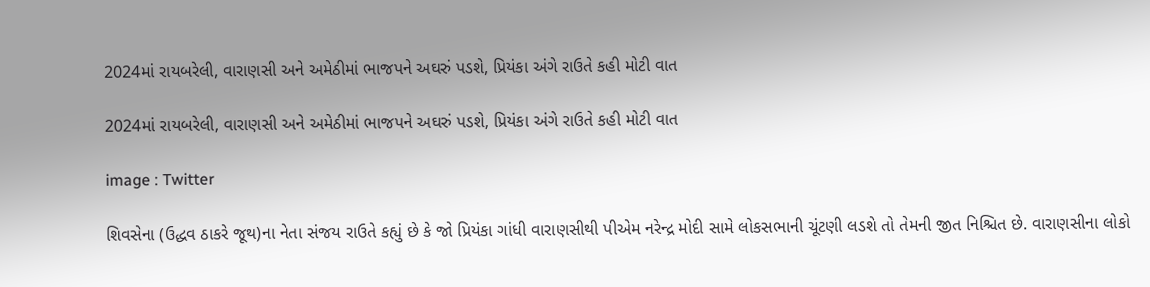2024માં રાયબરેલી, વારાણસી અને અમેઠીમાં ભાજપને અઘરું પડશે, પ્રિયંકા અંગે રાઉતે કહી મોટી વાત

2024માં રાયબરેલી, વારાણસી અને અમેઠીમાં ભાજપને અઘરું પડશે, પ્રિયંકા અંગે રાઉતે કહી મોટી વાત

image : Twitter

શિવસેના (ઉદ્ધવ ઠાકરે જૂથ)ના નેતા સંજય રાઉતે કહ્યું છે કે જો પ્રિયંકા ગાંધી વારાણસીથી પીએમ નરેન્દ્ર મોદી સામે લોકસભાની ચૂંટણી લડશે તો તેમની જીત નિશ્ચિત છે. વારાણસીના લોકો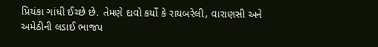પ્રિયંકા ગાંધી ઈચ્છે છે. તેમણે દાવો કર્યો કે રાયબરેલી, વારાણસી અને અમેઠીની લડાઈ ભાજપ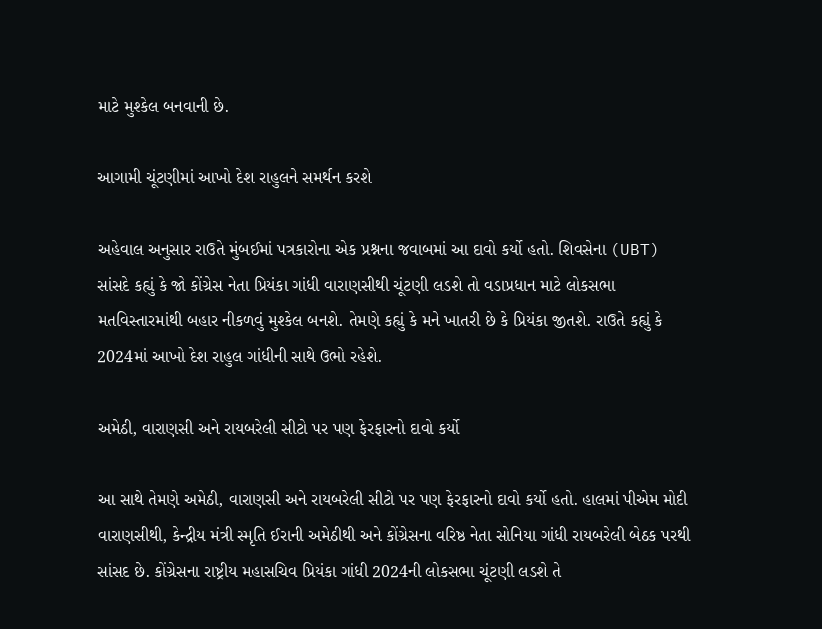માટે મુશ્કેલ બનવાની છે.

આગામી ચૂંટણીમાં આખો દેશ રાહુલને સમર્થન કરશે

અહેવાલ અનુસાર રાઉતે મુંબઈમાં પત્રકારોના એક પ્રશ્નના જવાબમાં આ દાવો કર્યો હતો. શિવસેના (UBT) સાંસદે કહ્યું કે જો કોંગ્રેસ નેતા પ્રિયંકા ગાંધી વારાણસીથી ચૂંટણી લડશે તો વડાપ્રધાન માટે લોકસભા મતવિસ્તારમાંથી બહાર નીકળવું મુશ્કેલ બનશે. તેમણે કહ્યું કે મને ખાતરી છે કે પ્રિયંકા જીતશે. રાઉતે કહ્યું કે 2024માં આખો દેશ રાહુલ ગાંધીની સાથે ઉભો રહેશે.

અમેઠી, વારાણસી અને રાયબરેલી સીટો પર પણ ફેરફારનો દાવો કર્યો

આ સાથે તેમણે અમેઠી, વારાણસી અને રાયબરેલી સીટો પર પણ ફેરફારનો દાવો કર્યો હતો. હાલમાં પીએમ મોદી વારાણસીથી, કેન્દ્રીય મંત્રી સ્મૃતિ ઈરાની અમેઠીથી અને કોંગ્રેસના વરિષ્ઠ નેતા સોનિયા ગાંધી રાયબરેલી બેઠક પરથી સાંસદ છે. કોંગ્રેસના રાષ્ટ્રીય મહાસચિવ પ્રિયંકા ગાંધી 2024ની લોકસભા ચૂંટણી લડશે તે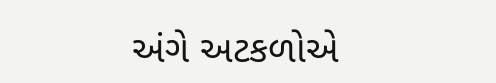અંગે અટકળોએ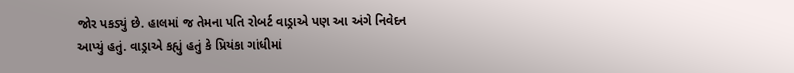જોર પકડ્યું છે. હાલમાં જ તેમના પતિ રોબર્ટ વાડ્રાએ પણ આ અંગે નિવેદન આપ્યું હતું. વાડ્રાએ કહ્યું હતું કે પ્રિયંકા ગાંધીમાં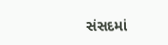સંસદમાં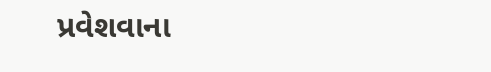પ્રવેશવાના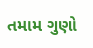તમામ ગુણો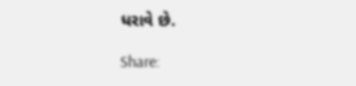ધરાવે છે.

Share: